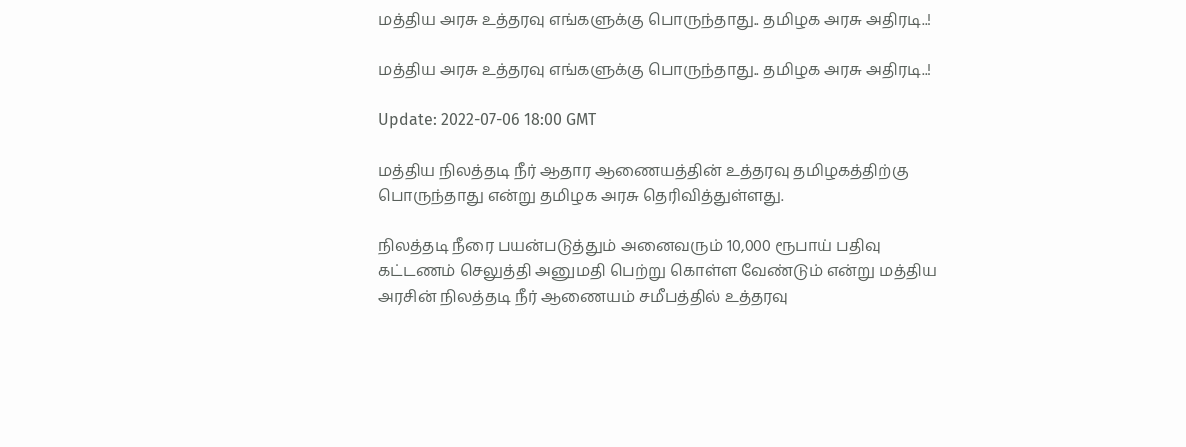மத்திய அரசு உத்தரவு எங்களுக்கு பொருந்தாது.. தமிழக அரசு அதிரடி..!

மத்திய அரசு உத்தரவு எங்களுக்கு பொருந்தாது.. தமிழக அரசு அதிரடி..!

Update: 2022-07-06 18:00 GMT

மத்திய நிலத்தடி நீர் ஆதார ஆணையத்தின் உத்தரவு தமிழகத்திற்கு பொருந்தாது என்று தமிழக அரசு தெரிவித்துள்ளது.

நிலத்தடி நீரை பயன்படுத்தும் அனைவரும் 10,000 ரூபாய் பதிவு கட்டணம் செலுத்தி அனுமதி பெற்று கொள்ள வேண்டும் என்று மத்திய அரசின் நிலத்தடி நீர் ஆணையம் சமீபத்தில் உத்தரவு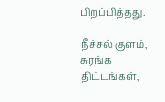பிறப்பித்தது.

நீச்சல் குளம், சுரங்க திட்டங்கள்,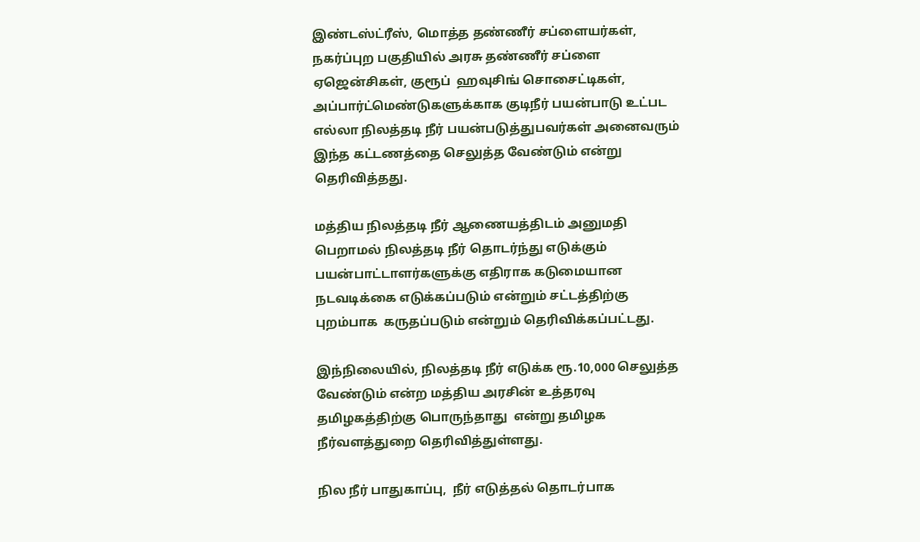இண்டஸ்ட்ரீஸ், மொத்த தண்ணீர் சப்ளையர்கள்,  நகர்ப்புற பகுதியில் அரசு தண்ணீர் சப்ளை ஏஜென்சிகள், குரூப்  ஹவுசிங் சொசைட்டிகள், அப்பார்ட்மெண்டுகளுக்காக குடிநீர் பயன்பாடு உட்பட எல்லா நிலத்தடி நீர் பயன்படுத்துபவர்கள் அனைவரும் இந்த கட்டணத்தை செலுத்த வேண்டும் என்று தெரிவித்தது.

மத்திய நிலத்தடி நீர் ஆணையத்திடம் அனுமதி பெறாமல் நிலத்தடி நீர் தொடர்ந்து எடுக்கும் பயன்பாட்டாளர்களுக்கு எதிராக கடுமையான நடவடிக்கை எடுக்கப்படும் என்றும் சட்டத்திற்கு புறம்பாக  கருதப்படும் என்றும் தெரிவிக்கப்பட்டது.

இந்நிலையில், நிலத்தடி நீர் எடுக்க ரூ.10,000 செலுத்த வேண்டும் என்ற மத்திய அரசின் உத்தரவு தமிழகத்திற்கு பொருந்தாது  என்று தமிழக நீர்வளத்துறை தெரிவித்துள்ளது.

நில நீர் பாதுகாப்பு,  நீர் எடுத்தல் தொடர்பாக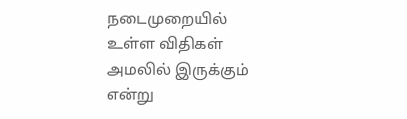நடைமுறையில் உள்ள விதிகள் அமலில் இருக்கும் என்று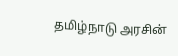தமிழ்நாடு அரசின்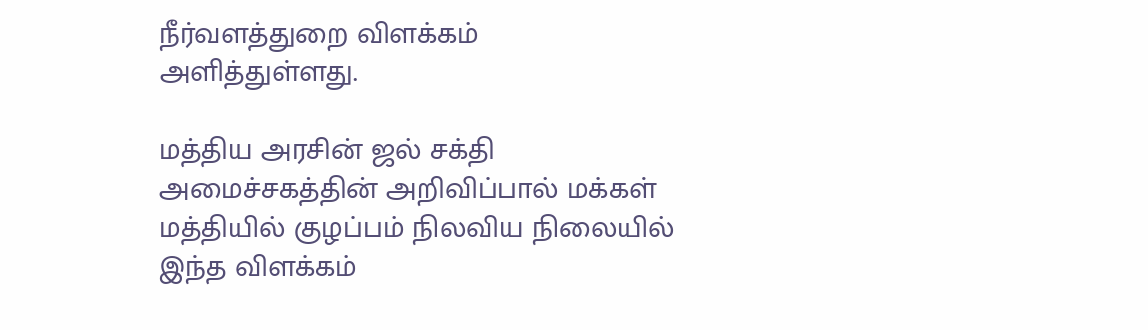நீர்வளத்துறை விளக்கம் அளித்துள்ளது.

மத்திய அரசின் ஜல் சக்தி அமைச்சகத்தின் அறிவிப்பால் மக்கள் மத்தியில் குழப்பம் நிலவிய நிலையில் இந்த விளக்கம்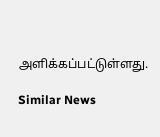அளிக்கப்பட்டுள்ளது.

Similar News